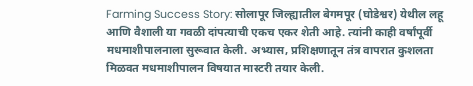Farming Success Story: सोलापूर जिल्ह्यातील बेगमपूर (घोडेश्वर) येथील लहू आणि वैशाली या गवळी दांपत्याची एकच एकर शेती आहे. त्यांनी काही वर्षांपूर्वी मधमाशीपालनाला सुरूवात केली. अभ्यास, प्रशिक्षणातून तंत्र वापरात कुशलता मिळवत मधमाशीपालन विषयात मास्टरी तयार केली.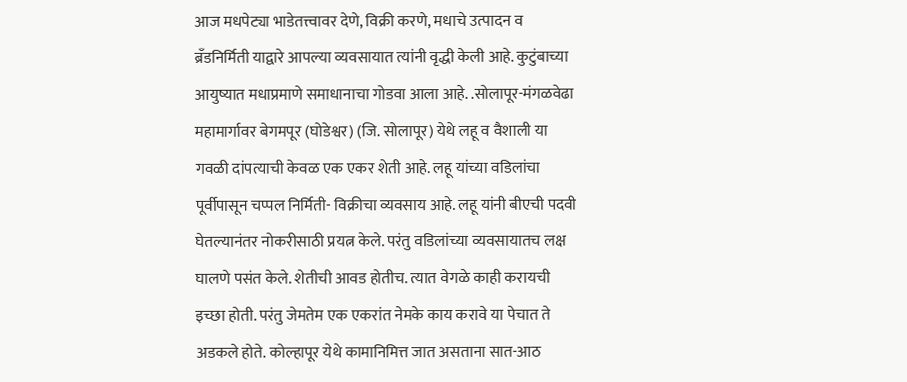आज मधपेट्या भाडेतत्त्वावर देणे, विक्री करणे, मधाचे उत्पादन व ब्रॅंडनिर्मिती याद्वारे आपल्या व्यवसायात त्यांनी वृद्धी केली आहे. कुटुंबाच्या आयुष्यात मधाप्रमाणे समाधानाचा गोडवा आला आहे. .सोलापूर-मंगळवेढा महामार्गावर बेगमपूर (घोडेश्वर) (जि. सोलापूर) येथे लहू व वैशाली या गवळी दांपत्याची केवळ एक एकर शेती आहे. लहू यांच्या वडिलांचा पूर्वीपासून चप्पल निर्मिती- विक्रीचा व्यवसाय आहे. लहू यांनी बीएची पदवी घेतल्यानंतर नोकरीसाठी प्रयत्न केले. परंतु वडिलांच्या व्यवसायातच लक्ष घालणे पसंत केले. शेतीची आवड होतीच. त्यात वेगळे काही करायची इच्छा होती. परंतु जेमतेम एक एकरांत नेमके काय करावे या पेचात ते अडकले होते. कोल्हापूर येथे कामानिमित्त जात असताना सात-आठ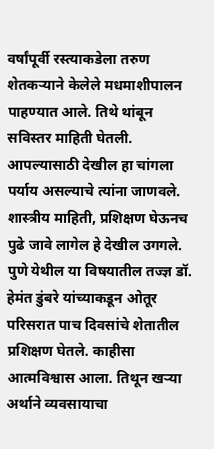वर्षांपूर्वी रस्त्याकडेला तरुण शेतकऱ्याने केलेले मधमाशीपालन पाहण्यात आले. तिथे थांबून सविस्तर माहिती घेतली. आपल्यासाठी देखील हा चांगला पर्याय असल्याचे त्यांना जाणवले. शास्त्रीय माहिती, प्रशिक्षण घेऊनच पुढे जावे लागेल हे देखील उगगले. पुणे येथील या विषयातील तज्ज्ञ डॉ. हेमंत डुंबरे यांच्याकडून ओतूर परिसरात पाच दिवसांचे शेतातील प्रशिक्षण घेतले. काहीसा आत्मविश्वास आला. तिथून खऱ्या अर्थाने व्यवसायाचा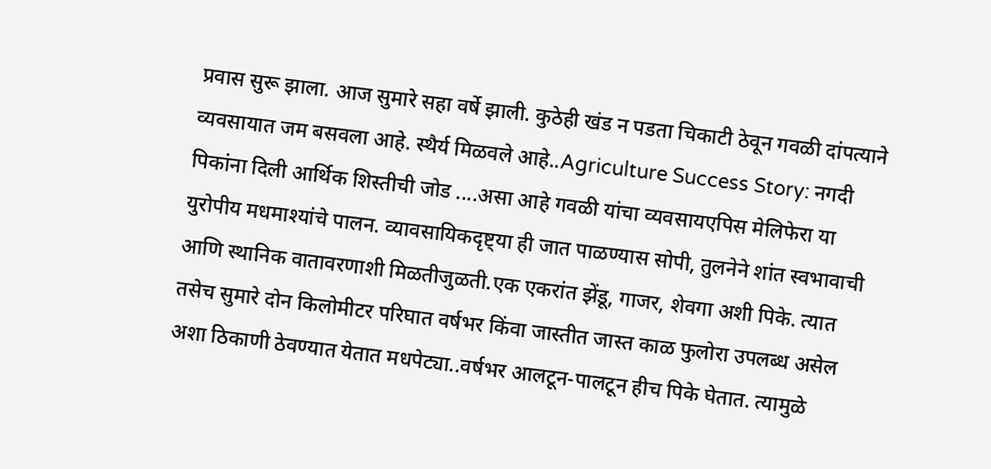प्रवास सुरू झाला. आज सुमारे सहा वर्षे झाली. कुठेही खंड न पडता चिकाटी ठेवून गवळी दांपत्याने व्यवसायात जम बसवला आहे. स्थैर्य मिळवले आहे..Agriculture Success Story: नगदी पिकांना दिली आर्थिक शिस्तीची जोड ....असा आहे गवळी यांचा व्यवसायएपिस मेलिफेरा या युरोपीय मधमाश्यांचे पालन. व्यावसायिकदृष्ट्या ही जात पाळण्यास सोपी, तुलनेने शांत स्वभावाची आणि स्थानिक वातावरणाशी मिळतीजुळती.एक एकरांत झेंडू, गाजर, शेवगा अशी पिके. त्यात तसेच सुमारे दोन किलोमीटर परिघात वर्षभर किंवा जास्तीत जास्त काळ फुलोरा उपलब्ध असेल अशा ठिकाणी ठेवण्यात येतात मधपेट्या..वर्षभर आलटून-पालटून हीच पिके घेतात. त्यामुळे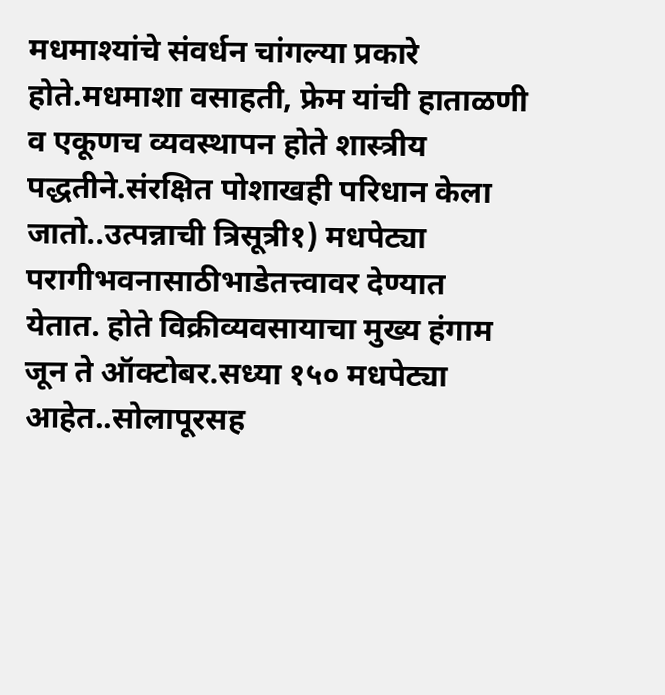मधमाश्यांचे संवर्धन चांगल्या प्रकारे होते.मधमाशा वसाहती, फ्रेम यांची हाताळणी व एकूणच व्यवस्थापन होते शास्त्रीय पद्धतीने.संरक्षित पोशाखही परिधान केला जातो..उत्पन्नाची त्रिसूत्री१) मधपेट्या परागीभवनासाठीभाडेतत्त्वावर देण्यात येतात. होते विक्रीव्यवसायाचा मुख्य हंगाम जून ते ऑक्टोबर.सध्या १५० मधपेट्या आहेत..सोलापूरसह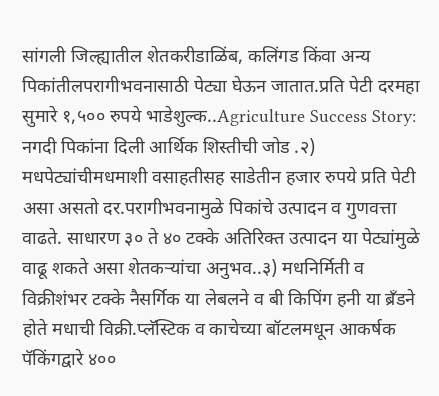सांगली जिल्ह्यातील शेतकरीडाळिंब, कलिंगड किंवा अन्य पिकांतीलपरागीभवनासाठी पेट्या घेऊन जातात.प्रति पेटी दरमहा सुमारे १,५०० रुपये भाडेशुल्क..Agriculture Success Story: नगदी पिकांना दिली आर्थिक शिस्तीची जोड .२) मधपेट्यांचीमधमाशी वसाहतीसह साडेतीन हजार रुपये प्रति पेटी असा असतो दर.परागीभवनामुळे पिकांचे उत्पादन व गुणवत्ता वाढते. साधारण ३० ते ४० टक्के अतिरिक्त उत्पादन या पेट्यांमुळे वाढू शकते असा शेतकऱ्यांचा अनुभव..३) मधनिर्मिती व विक्रीशंभर टक्के नैसर्गिक या लेबलने व बी किपिंग हनी या ब्रॅंडने होते मधाची विक्री.प्लॅस्टिक व काचेच्या बॉटलमधून आकर्षक पॅकिंगद्वारे ४००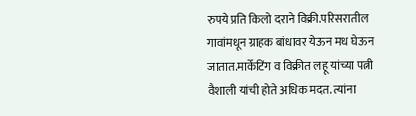रुपये प्रति किलो दराने विक्री.परिसरातील गावांमधून ग्राहक बांधावर येऊन मध घेऊन जातात.मार्केटिंग व विक्रीत लहू यांच्या पत्नी वैशाली यांची होते अधिक मदत. त्यांना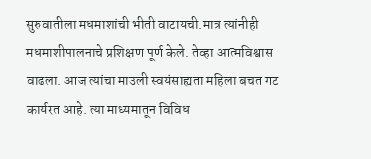सुरुवातीला मधमाशांची भीती वाटायची.मात्र त्यांनीही मधमाशीपालनाचे प्रशिक्षण पूर्ण केले. तेव्हा आत्मविश्वास वाढला. आज त्यांचा माउली स्वयंसाह्यता महिला बचत गट कार्यरत आहे. त्या माध्यमातून विविध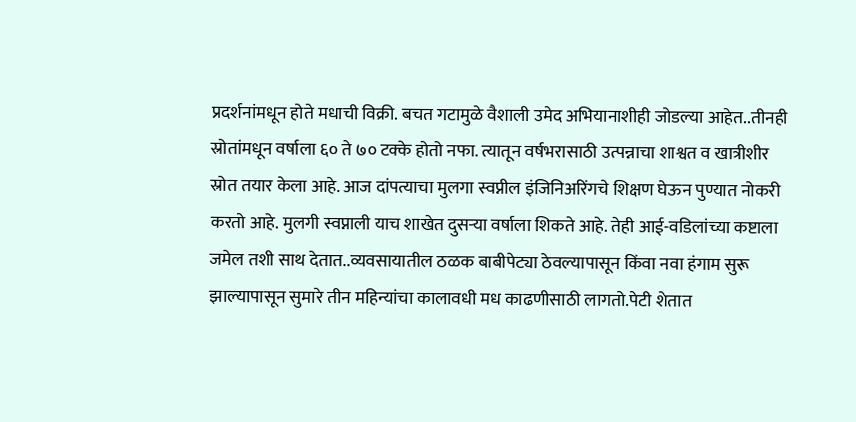प्रदर्शनांमधून होते मधाची विक्री. बचत गटामुळे वैशाली उमेद अभियानाशीही जोडल्या आहेत..तीनही स्रोतांमधून वर्षाला ६० ते ७० टक्के होतो नफा. त्यातून वर्षभरासाठी उत्पन्नाचा शाश्वत व खात्रीशीर स्रोत तयार केला आहे. आज दांपत्याचा मुलगा स्वप्नील इंजिनिअरिंगचे शिक्षण घेऊन पुण्यात नोकरी करतो आहे. मुलगी स्वप्नाली याच शाखेत दुसऱ्या वर्षाला शिकते आहे. तेही आई-वडिलांच्या कष्टाला जमेल तशी साथ देतात..व्यवसायातील ठळक बाबीपेट्या ठेवल्यापासून किंवा नवा हंगाम सुरू झाल्यापासून सुमारे तीन महिन्यांचा कालावधी मध काढणीसाठी लागतो.पेटी शेतात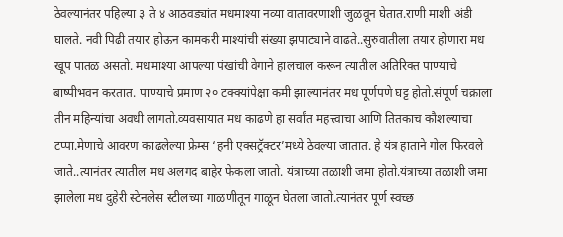ठेवल्यानंतर पहिल्या ३ ते ४ आठवड्यांत मधमाश्या नव्या वातावरणाशी जुळवून घेतात.राणी माशी अंडी घालते. नवी पिढी तयार होऊन कामकरी माश्यांची संख्या झपाट्याने वाढते..सुरुवातीला तयार होणारा मध खूप पातळ असतो. मधमाश्या आपल्या पंखांची वेगाने हालचाल करून त्यातील अतिरिक्त पाण्याचे बाष्पीभवन करतात. पाण्याचे प्रमाण २० टक्क्यांपेक्षा कमी झाल्यानंतर मध पूर्णपणे घट्ट होतो.संपूर्ण चक्राला तीन महिन्यांचा अवधी लागतो.व्यवसायात मध काढणे हा सर्वांत महत्त्वाचा आणि तितकाच कौशल्याचा टप्पा.मेणाचे आवरण काढलेल्या फ्रेम्स ‘हनी एक्सट्रॅक्टर’मध्ये ठेवल्या जातात. हे यंत्र हाताने गोल फिरवले जाते..त्यानंतर त्यातील मध अलगद बाहेर फेकला जातो. यंत्राच्या तळाशी जमा होतो.यंत्राच्या तळाशी जमा झालेला मध दुहेरी स्टेनलेस स्टीलच्या गाळणीतून गाळून घेतला जातो.त्यानंतर पूर्ण स्वच्छ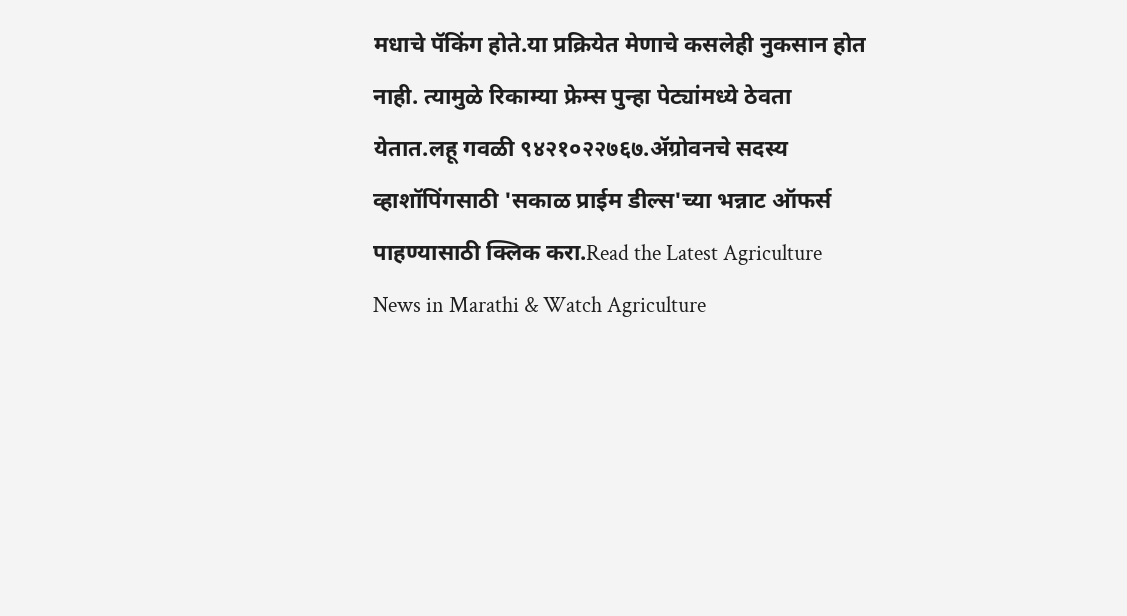मधाचे पॅकिंग होते.या प्रक्रियेत मेणाचे कसलेही नुकसान होत नाही. त्यामुळे रिकाम्या फ्रेम्स पुन्हा पेट्यांमध्ये ठेवता येतात.लहू गवळी ९४२१०२२७६७.ॲग्रोवनचे सदस्य व्हाशॉपिंगसाठी 'सकाळ प्राईम डील्स'च्या भन्नाट ऑफर्स पाहण्यासाठी क्लिक करा.Read the Latest Agriculture News in Marathi & Watch Agriculture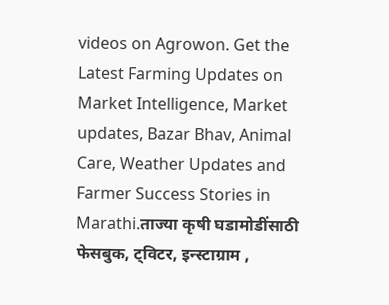videos on Agrowon. Get the Latest Farming Updates on Market Intelligence, Market updates, Bazar Bhav, Animal Care, Weather Updates and Farmer Success Stories in Marathi.ताज्या कृषी घडामोडींसाठी फेसबुक, ट्विटर, इन्स्टाग्राम ,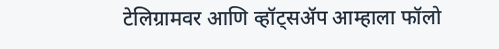टेलिग्रामवर आणि व्हॉट्सॲप आम्हाला फॉलो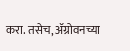करा. तसेच, ॲग्रोवनच्या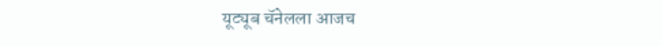यूट्यूब चॅनेलला आजच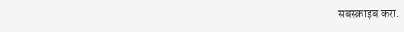सबस्क्राइब करा.